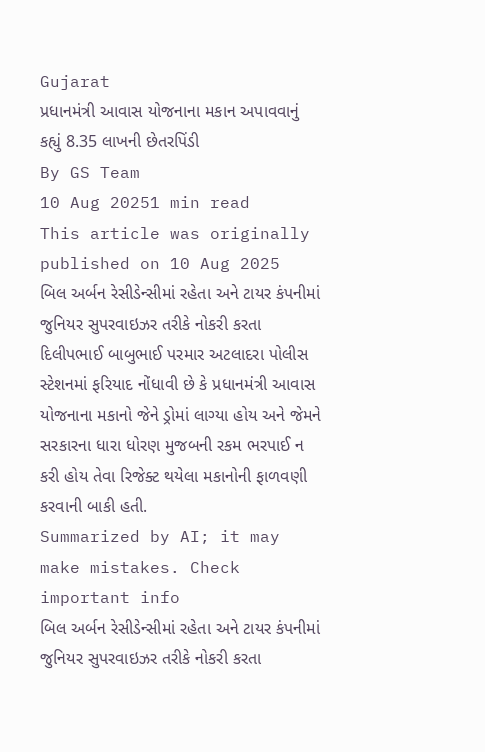Gujarat
પ્રધાનમંત્રી આવાસ યોજનાના મકાન અપાવવાનું કહ્યું 8.35 લાખની છેતરપિંડી
By GS Team
10 Aug 20251 min read
This article was originally published on 10 Aug 2025
બિલ અર્બન રેસીડેન્સીમાં રહેતા અને ટાયર કંપનીમાં જુનિયર સુપરવાઇઝર તરીકે નોકરી કરતા દિલીપભાઈ બાબુભાઈ પરમાર અટલાદરા પોલીસ સ્ટેશનમાં ફરિયાદ નોંધાવી છે કે પ્રધાનમંત્રી આવાસ યોજનાના મકાનો જેને ડ્રોમાં લાગ્યા હોય અને જેમને સરકારના ધારા ધોરણ મુજબની રકમ ભરપાઈ ન કરી હોય તેવા રિજેક્ટ થયેલા મકાનોની ફાળવણી કરવાની બાકી હતી.
Summarized by AI; it may make mistakes. Check important info
બિલ અર્બન રેસીડેન્સીમાં રહેતા અને ટાયર કંપનીમાં જુનિયર સુપરવાઇઝર તરીકે નોકરી કરતા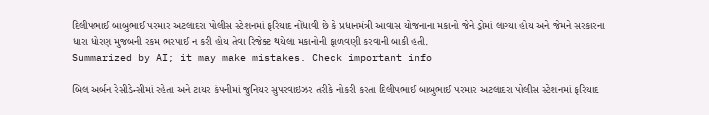દિલીપભાઈ બાબુભાઈ પરમાર અટલાદરા પોલીસ સ્ટેશનમાં ફરિયાદ નોંધાવી છે કે પ્રધાનમંત્રી આવાસ યોજનાના મકાનો જેને ડ્રોમાં લાગ્યા હોય અને જેમને સરકારના ધારા ધોરણ મુજબની રકમ ભરપાઈ ન કરી હોય તેવા રિજેક્ટ થયેલા મકાનોની ફાળવણી કરવાની બાકી હતી.
Summarized by AI; it may make mistakes. Check important info

બિલ અર્બન રેસીડેન્સીમાં રહેતા અને ટાયર કંપનીમાં જુનિયર સુપરવાઇઝર તરીકે નોકરી કરતા દિલીપભાઈ બાબુભાઈ પરમાર અટલાદરા પોલીસ સ્ટેશનમાં ફરિયાદ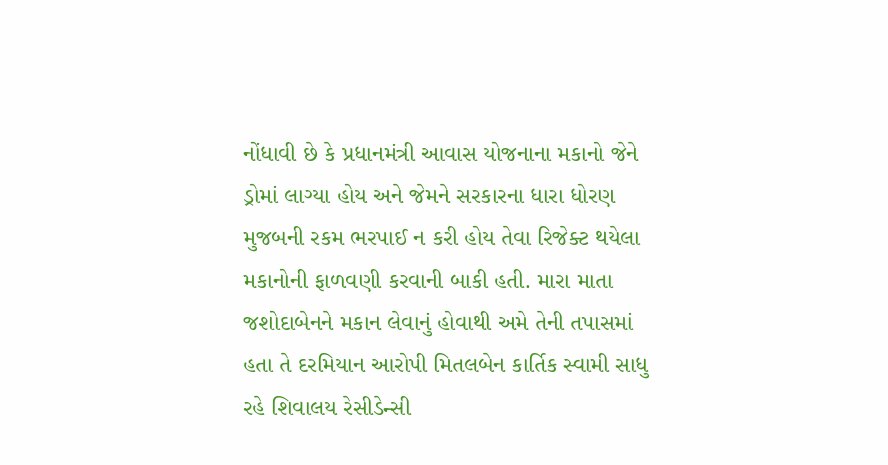નોંધાવી છે કે પ્રધાનમંત્રી આવાસ યોજનાના મકાનો જેને ડ્રોમાં લાગ્યા હોય અને જેમને સરકારના ધારા ધોરણ મુજબની રકમ ભરપાઈ ન કરી હોય તેવા રિજેક્ટ થયેલા મકાનોની ફાળવણી કરવાની બાકી હતી. મારા માતા જશોદાબેનને મકાન લેવાનું હોવાથી અમે તેની તપાસમાં હતા તે દરમિયાન આરોપી મિતલબેન કાર્તિક સ્વામી સાધુ રહે શિવાલય રેસીડેન્સી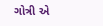ગોત્રી એ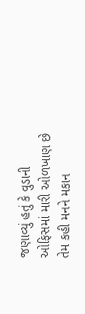જણાવ્યું હતું કે વુડાની ઓફિસમાં મારી ઓળખાણ છે તેમ કહી મનને મકાન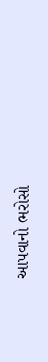આપવાનો ભરોસો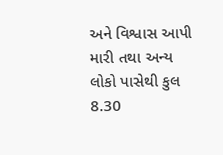અને વિશ્વાસ આપી મારી તથા અન્ય લોકો પાસેથી કુલ 8.30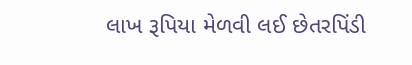લાખ રૂપિયા મેળવી લઈ છેતરપિંડી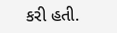કરી હતી.